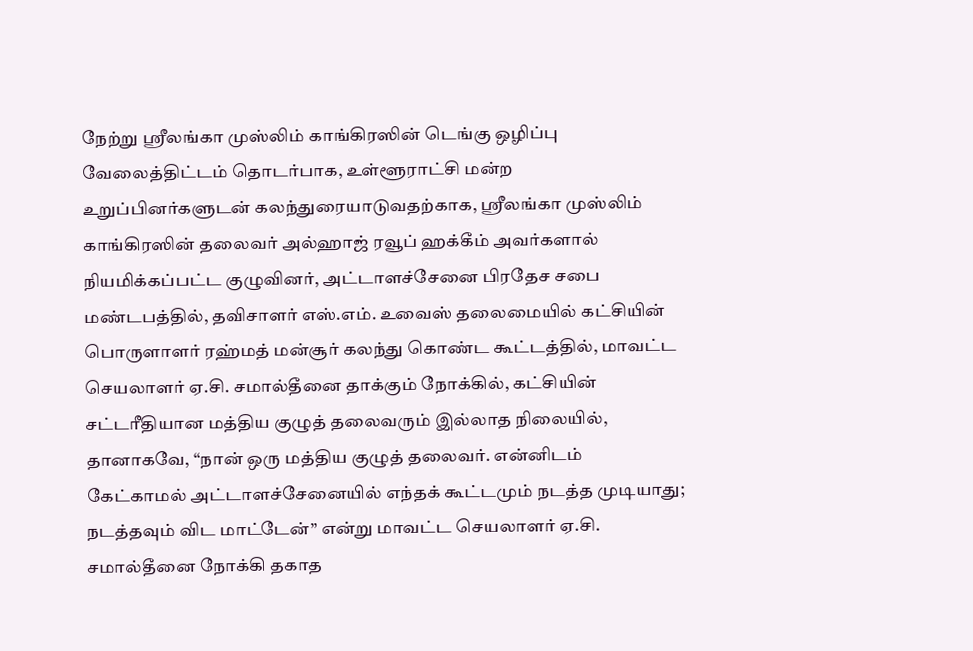நேற்று ஸ்ரீலங்கா முஸ்லிம் காங்கிரஸின் டெங்கு ஒழிப்பு வேலைத்திட்டம் தொடர்பாக, உள்ளூராட்சி மன்ற உறுப்பினர்களுடன் கலந்துரையாடுவதற்காக, ஸ்ரீலங்கா முஸ்லிம் காங்கிரஸின் தலைவர் அல்ஹாஜ் ரவூப் ஹக்கீம் அவர்களால் நியமிக்கப்பட்ட குழுவினர், அட்டாளச்சேனை பிரதேச சபை மண்டபத்தில், தவிசாளர் எஸ்.எம். உவைஸ் தலைமையில் கட்சியின் பொருளாளர் ரஹ்மத் மன்சூர் கலந்து கொண்ட கூட்டத்தில், மாவட்ட செயலாளர் ஏ.சி. சமால்தீனை தாக்கும் நோக்கில், கட்சியின் சட்டரீதியான மத்திய குழுத் தலைவரும் இல்லாத நிலையில், தானாகவே, “நான் ஒரு மத்திய குழுத் தலைவர். என்னிடம் கேட்காமல் அட்டாளச்சேனையில் எந்தக் கூட்டமும் நடத்த முடியாது; நடத்தவும் விட மாட்டேன்” என்று மாவட்ட செயலாளர் ஏ.சி. சமால்தீனை நோக்கி தகாத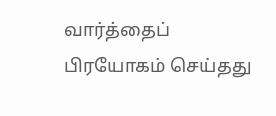வார்த்தைப் பிரயோகம் செய்தது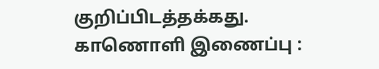குறிப்பிடத்தக்கது.
காணொளி இணைப்பு :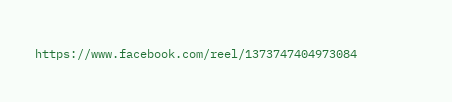https://www.facebook.com/reel/1373747404973084